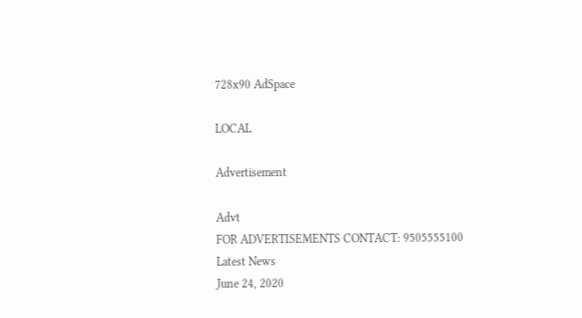728x90 AdSpace

LOCAL

Advertisement

Advt
FOR ADVERTISEMENTS CONTACT: 9505555100
Latest News
June 24, 2020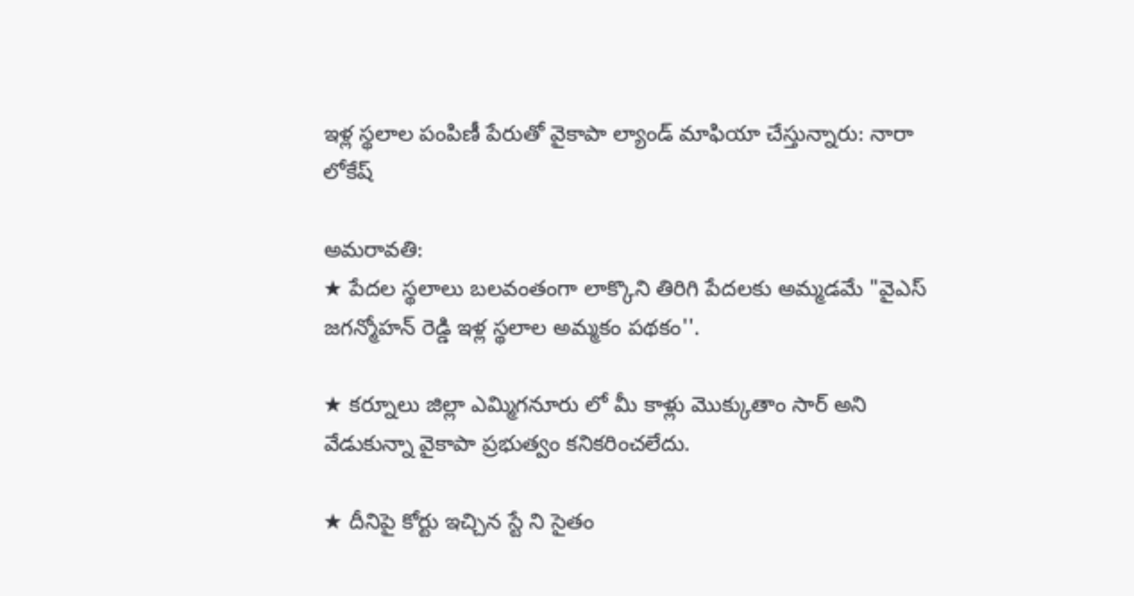ఇళ్ల స్థలాల పంపిణీ పేరుతో వైకాపా ల్యాండ్ మాఫియా చేస్తున్నారు: నారా లోకేష్

అమరావతి:
★ పేదల స్థలాలు బలవంతంగా లాక్కొని తిరిగి పేదలకు అమ్మడమే "వైఎస్ జగన్మోహన్ రెడ్డి ఇళ్ల స్థలాల అమ్మకం పథకం''.

★ కర్నూలు జిల్లా ఎమ్మిగనూరు లో మీ కాళ్లు మొక్కుతాం సార్ అని వేడుకున్నా వైకాపా ప్రభుత్వం కనికరించలేదు.

★ దీనిపై కోర్టు ఇచ్చిన స్టే ని సైతం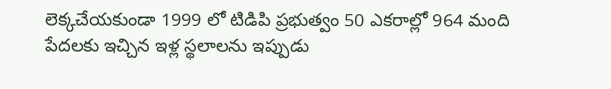లెక్కచేయకుండా 1999 లో టిడిపి ప్రభుత్వం 50 ఎకరాల్లో 964 మంది పేదలకు ఇచ్చిన ఇళ్ల స్థలాలను ఇప్పుడు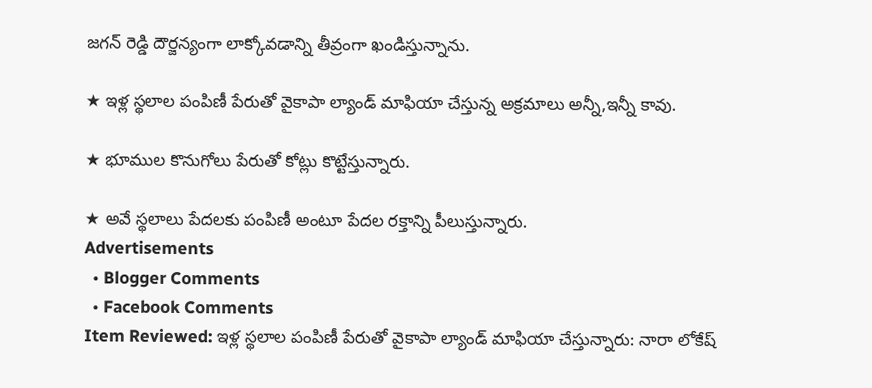జగన్ రెడ్డి దౌర్జన్యంగా లాక్కోవడాన్ని తీవ్రంగా ఖండిస్తున్నాను.

★ ఇళ్ల స్థలాల పంపిణీ పేరుతో వైకాపా ల్యాండ్ మాఫియా చేస్తున్న అక్రమాలు అన్నీ,ఇన్నీ కావు.

★ భూముల కొనుగోలు పేరుతో కోట్లు కొట్టేస్తున్నారు.

★ అవే స్థలాలు పేదలకు పంపిణీ అంటూ పేదల రక్తాన్ని పీలుస్తున్నారు.
Advertisements
  • Blogger Comments
  • Facebook Comments
Item Reviewed: ఇళ్ల స్థలాల పంపిణీ పేరుతో వైకాపా ల్యాండ్ మాఫియా చేస్తున్నారు: నారా లోకేష్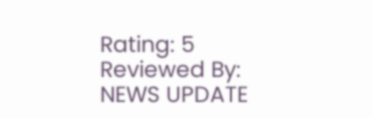Rating: 5 Reviewed By: NEWS UPDATE